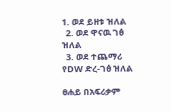1. ወደ ይዘቱ ዝለል
  2. ወደ ዋናዉ ገፅ ዝለል
  3. ወደ ተጨማሪ የDW ድረ-ገፅ ዝለል

ፀሐይ በአፍሪቃም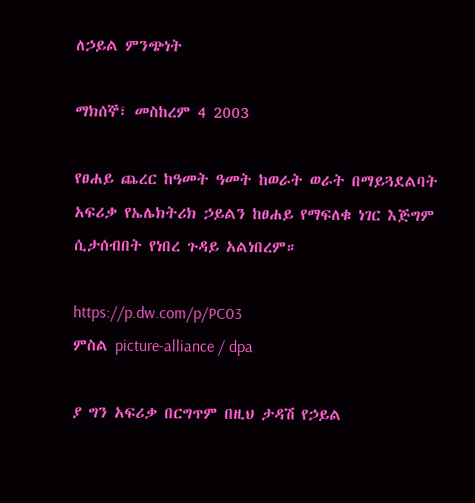ለኃይል ምንጭነት

ማክሰኞ፣ መስከረም 4 2003

የፀሐይ ጨረር ከዓመት ዓመት ከወራት ወራት በማይጓደልባት አፍሪቃ የኤሌክትሪክ ኃይልን ከፀሐይ የማፍለቁ ነገር እጅግም ሲታሰብበት የነበረ ጉዳይ አልነበረም።

https://p.dw.com/p/PC03
ምስል picture-alliance / dpa

ያ ግን አፍሪቃ በርግጥም በዚህ ታዳሽ የኃይል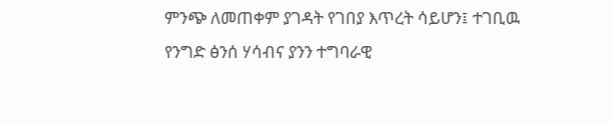ምንጭ ለመጠቀም ያገዳት የገበያ እጥረት ሳይሆን፤ ተገቢዉ የንግድ ፅንሰ ሃሳብና ያንን ተግባራዊ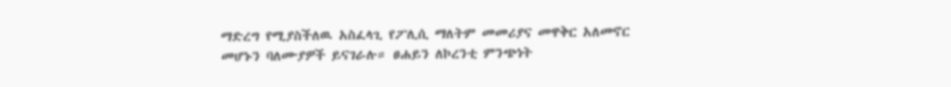ማድረግ የሚያስችለዉ አስፈላጊ የፖሊሲ ማለትም መመሪያና መዋቅር አለመኖር መሆኑን ባለሙያዎች ይናገራሉ። ፀሐይን ለኮረንቲ ምንጭነት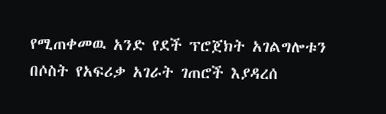የሚጠቀመዉ አንድ የደች ፕሮጀክት አገልግሎቱን በሶስት የአፍሪቃ አገራት ገጠሮች እያዳረሰ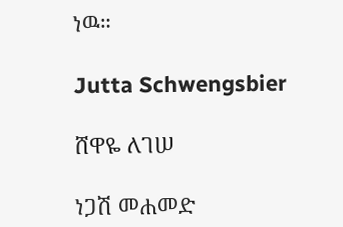ነዉ።

Jutta Schwengsbier

ሸዋዬ ለገሠ

ነጋሽ መሐመድ